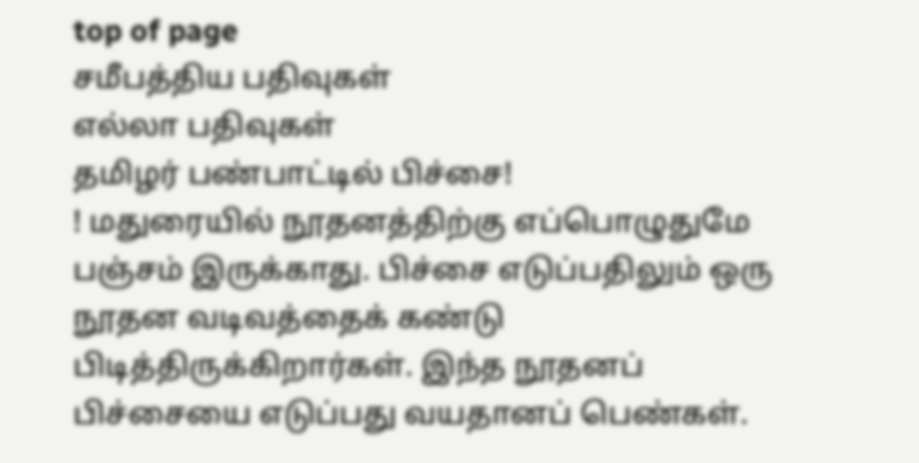top of page
சமீபத்திய பதிவுகள்
எல்லா பதிவுகள்
தமிழர் பண்பாட்டில் பிச்சை!
! மதுரையில் நூதனத்திற்கு எப்பொழுதுமே பஞ்சம் இருக்காது. பிச்சை எடுப்பதிலும் ஒரு நூதன வடிவத்தைக் கண்டு பிடித்திருக்கிறார்கள். இந்த நூதனப் பிச்சையை எடுப்பது வயதானப் பெண்கள்.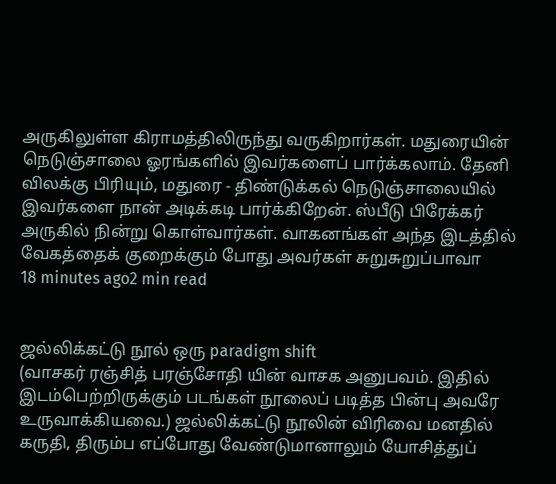அருகிலுள்ள கிராமத்திலிருந்து வருகிறார்கள். மதுரையின் நெடுஞ்சாலை ஓரங்களில் இவர்களைப் பார்க்கலாம். தேனி விலக்கு பிரியும், மதுரை - திண்டுக்கல் நெடுஞ்சாலையில் இவர்களை நான் அடிக்கடி பார்க்கிறேன். ஸ்பீடு பிரேக்கர் அருகில் நின்று கொள்வார்கள். வாகனங்கள் அந்த இடத்தில் வேகத்தைக் குறைக்கும் போது அவர்கள் சுறுசுறுப்பாவா
18 minutes ago2 min read


ஜல்லிக்கட்டு நூல் ஒரு paradigm shift
(வாசகர் ரஞ்சித் பரஞ்சோதி யின் வாசக அனுபவம். இதில் இடம்பெற்றிருக்கும் படங்கள் நூலைப் படித்த பின்பு அவரே உருவாக்கியவை.) ஜல்லிக்கட்டு நூலின் விரிவை மனதில் கருதி, திரும்ப எப்போது வேண்டுமானாலும் யோசித்துப்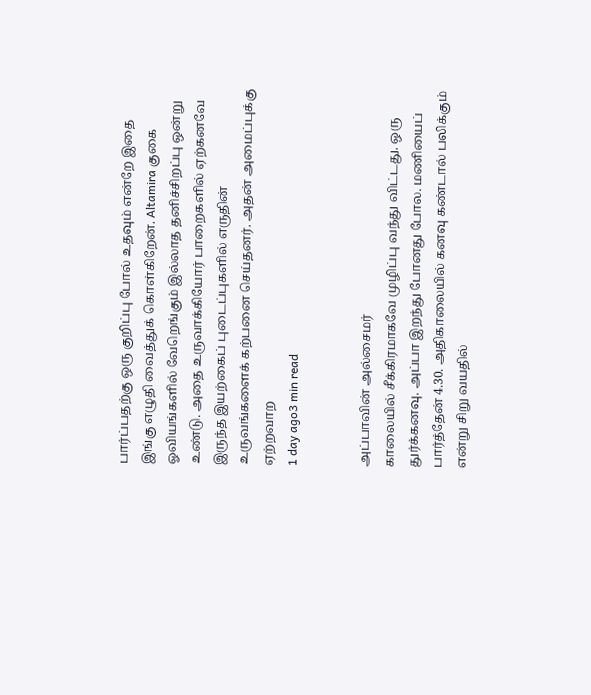பார்ப்பதற்கு ஒரு குறிப்பு போல் உதவும் என்றே இதை இங்கு எழுதி வைத்துக் கொள்கிறேன். Altamira குகை ஓவியங்களில் வேறெங்கும் இல்லாத தனிச்சிறப்பு ஒன்று உண்டு. அதை உருவாக்கியோர் பாறைகளில் ஏற்கனவே இருந்த இயற்கைப் புடைப்புகளில் எருதின் உருவங்களைக் கற்பனை செய்தனர். அதன் அமைப்புக்கு ஏற்றவாற
1 day ago3 min read


அப்பாவின் அல்சைமர்
காலையில் சீக்கிரமாகவே முழிப்பு வந்து விட்டது. ஒரு துர்க்கனவு. அப்பா இறந்து போனது போல. மணியைப் பார்த்தேன் 4.30. அதிகாலையில் கனவு கண்டால் பலிக்கும் என்று சிறு வயதில்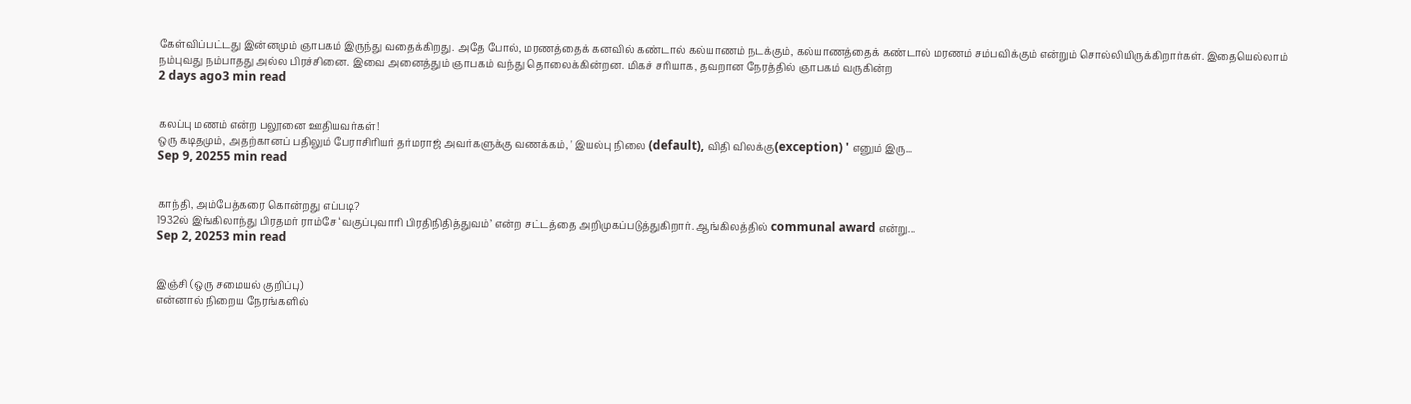கேள்விப்பட்டது இன்னமும் ஞாபகம் இருந்து வதைக்கிறது. அதே போல், மரணத்தைக் கனவில் கண்டால் கல்யாணம் நடக்கும், கல்யாணத்தைக் கண்டால் மரணம் சம்பவிக்கும் என்றும் சொல்லியிருக்கிறார்கள். இதையெல்லாம் நம்புவது நம்பாதது அல்ல பிரச்சினை. இவை அனைத்தும் ஞாபகம் வந்து தொலைக்கின்றன. மிகச் சரியாக, தவறான நேரத்தில் ஞாபகம் வருகின்ற
2 days ago3 min read


கலப்பு மணம் என்ற பலூனை ஊதியவர்கள்!
ஒரு கடிதமும், அதற்கானப் பதிலும் பேராசிரியர் தர்மராஜ் அவர்களுக்கு வணக்கம், ' இயல்பு நிலை (default), விதி விலக்கு(exception) ' எனும் இரு...
Sep 9, 20255 min read


காந்தி, அம்பேத்கரை கொன்றது எப்படி?
1932ல் இங்கிலாந்து பிரதமர் ராம்சே ‘வகுப்புவாரி பிரதிநிதித்துவம்’ என்ற சட்டத்தை அறிமுகப்படுத்துகிறார். ஆங்கிலத்தில் communal award என்று...
Sep 2, 20253 min read


இஞ்சி (ஒரு சமையல் குறிப்பு)
என்னால் நிறைய நேரங்களில்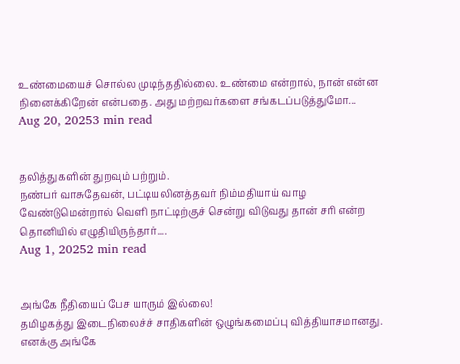உண்மையைச் சொல்ல முடிந்ததில்லை. உண்மை என்றால், நான் என்ன நினைக்கிறேன் என்பதை. அது மற்றவர்களை சங்கடப்படுத்துமோ...
Aug 20, 20253 min read


தலித்துகளின் துறவும் பற்றும்.
நண்பர் வாசுதேவன், பட்டியலினத்தவர் நிம்மதியாய் வாழ வேண்டுமென்றால் வெளி நாட்டிற்குச் சென்று விடுவது தான் சரி என்ற தொனியில் எழுதியிருந்தார்....
Aug 1, 20252 min read


அங்கே நீதியைப் பேச யாரும் இல்லை!
தமிழகத்து இடைநிலைச்ச் சாதிகளின் ஒழுங்கமைப்பு வித்தியாசமானது. எனக்கு அங்கே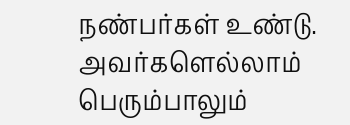நண்பர்கள் உண்டு. அவர்களெல்லாம் பெரும்பாலும்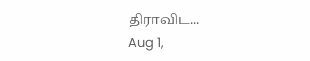திராவிட...
Aug 1,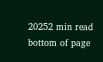20252 min read
bottom of page